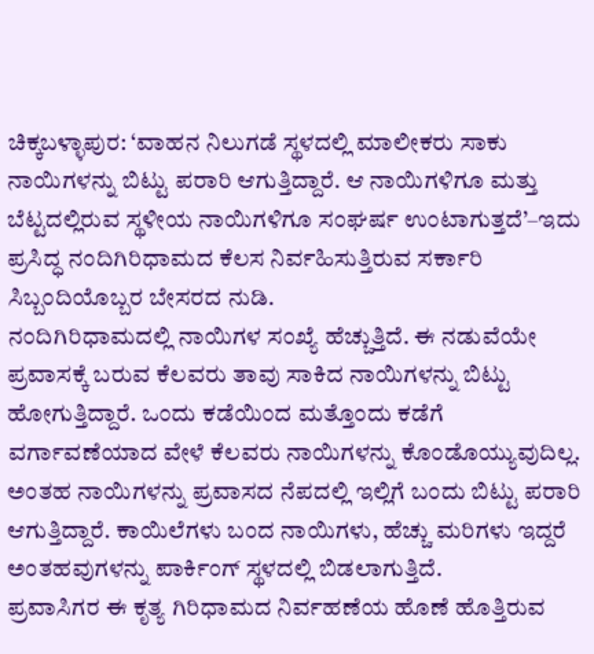ಚಿಕ್ಕಬಳ್ಳಾಪುರ: ‘ವಾಹನ ನಿಲುಗಡೆ ಸ್ಥಳದಲ್ಲಿ ಮಾಲೀಕರು ಸಾಕು ನಾಯಿಗಳನ್ನು ಬಿಟ್ಟು ಪರಾರಿ ಆಗುತ್ತಿದ್ದಾರೆ. ಆ ನಾಯಿಗಳಿಗೂ ಮತ್ತು ಬೆಟ್ಟದಲ್ಲಿರುವ ಸ್ಥಳೀಯ ನಾಯಿಗಳಿಗೂ ಸಂಘರ್ಷ ಉಂಟಾಗುತ್ತದೆ’–ಇದು ಪ್ರಸಿದ್ಧ ನಂದಿಗಿರಿಧಾಮದ ಕೆಲಸ ನಿರ್ವಹಿಸುತ್ತಿರುವ ಸರ್ಕಾರಿ ಸಿಬ್ಬಂದಿಯೊಬ್ಬರ ಬೇಸರದ ನುಡಿ.
ನಂದಿಗಿರಿಧಾಮದಲ್ಲಿ ನಾಯಿಗಳ ಸಂಖ್ಯೆ ಹೆಚ್ಚುತ್ತಿದೆ. ಈ ನಡುವೆಯೇ ಪ್ರವಾಸಕ್ಕೆ ಬರುವ ಕೆಲವರು ತಾವು ಸಾಕಿದ ನಾಯಿಗಳನ್ನು ಬಿಟ್ಟು ಹೋಗುತ್ತಿದ್ದಾರೆ. ಒಂದು ಕಡೆಯಿಂದ ಮತ್ತೊಂದು ಕಡೆಗೆ ವರ್ಗಾವಣೆಯಾದ ವೇಳೆ ಕೆಲವರು ನಾಯಿಗಳನ್ನು ಕೊಂಡೊಯ್ಯುವುದಿಲ್ಲ. ಅಂತಹ ನಾಯಿಗಳನ್ನು ಪ್ರವಾಸದ ನೆಪದಲ್ಲಿ ಇಲ್ಲಿಗೆ ಬಂದು ಬಿಟ್ಟು ಪರಾರಿ ಆಗುತ್ತಿದ್ದಾರೆ. ಕಾಯಿಲೆಗಳು ಬಂದ ನಾಯಿಗಳು, ಹೆಚ್ಚು ಮರಿಗಳು ಇದ್ದರೆ ಅಂತಹವುಗಳನ್ನು ಪಾರ್ಕಿಂಗ್ ಸ್ಥಳದಲ್ಲಿ ಬಿಡಲಾಗುತ್ತಿದೆ.
ಪ್ರವಾಸಿಗರ ಈ ಕೃತ್ಯ ಗಿರಿಧಾಮದ ನಿರ್ವಹಣೆಯ ಹೊಣೆ ಹೊತ್ತಿರುವ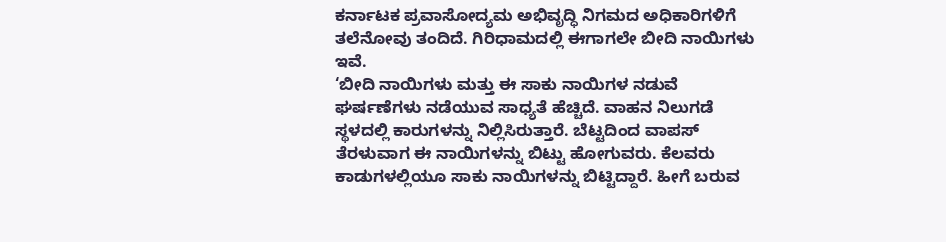ಕರ್ನಾಟಕ ಪ್ರವಾಸೋದ್ಯಮ ಅಭಿವೃದ್ಧಿ ನಿಗಮದ ಅಧಿಕಾರಿಗಳಿಗೆ ತಲೆನೋವು ತಂದಿದೆ. ಗಿರಿಧಾಮದಲ್ಲಿ ಈಗಾಗಲೇ ಬೀದಿ ನಾಯಿಗಳು ಇವೆ.
‘ಬೀದಿ ನಾಯಿಗಳು ಮತ್ತು ಈ ಸಾಕು ನಾಯಿಗಳ ನಡುವೆ ಘರ್ಷಣೆಗಳು ನಡೆಯುವ ಸಾಧ್ಯತೆ ಹೆಚ್ಚಿದೆ. ವಾಹನ ನಿಲುಗಡೆ ಸ್ಥಳದಲ್ಲಿ ಕಾರುಗಳನ್ನು ನಿಲ್ಲಿಸಿರುತ್ತಾರೆ. ಬೆಟ್ಟದಿಂದ ವಾಪಸ್ ತೆರಳುವಾಗ ಈ ನಾಯಿಗಳನ್ನು ಬಿಟ್ಟು ಹೋಗುವರು. ಕೆಲವರು ಕಾಡುಗಳಲ್ಲಿಯೂ ಸಾಕು ನಾಯಿಗಳನ್ನು ಬಿಟ್ಟಿದ್ದಾರೆ. ಹೀಗೆ ಬರುವ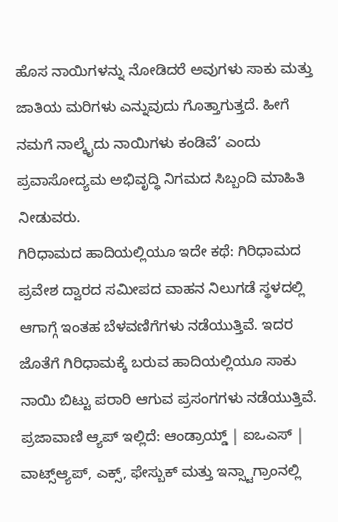ಹೊಸ ನಾಯಿಗಳನ್ನು ನೋಡಿದರೆ ಅವುಗಳು ಸಾಕು ಮತ್ತು ಜಾತಿಯ ಮರಿಗಳು ಎನ್ನುವುದು ಗೊತ್ತಾಗುತ್ತದೆ. ಹೀಗೆ ನಮಗೆ ನಾಲ್ಕೈದು ನಾಯಿಗಳು ಕಂಡಿವೆ’ ಎಂದು ಪ್ರವಾಸೋದ್ಯಮ ಅಭಿವೃದ್ಧಿ ನಿಗಮದ ಸಿಬ್ಬಂದಿ ಮಾಹಿತಿ ನೀಡುವರು.
ಗಿರಿಧಾಮದ ಹಾದಿಯಲ್ಲಿಯೂ ಇದೇ ಕಥೆ: ಗಿರಿಧಾಮದ ಪ್ರವೇಶ ದ್ವಾರದ ಸಮೀಪದ ವಾಹನ ನಿಲುಗಡೆ ಸ್ಥಳದಲ್ಲಿ ಆಗಾಗ್ಗೆ ಇಂತಹ ಬೆಳವಣಿಗೆಗಳು ನಡೆಯುತ್ತಿವೆ. ಇದರ ಜೊತೆಗೆ ಗಿರಿಧಾಮಕ್ಕೆ ಬರುವ ಹಾದಿಯಲ್ಲಿಯೂ ಸಾಕು ನಾಯಿ ಬಿಟ್ಟು ಪರಾರಿ ಆಗುವ ಪ್ರಸಂಗಗಳು ನಡೆಯುತ್ತಿವೆ.
ಪ್ರಜಾವಾಣಿ ಆ್ಯಪ್ ಇಲ್ಲಿದೆ: ಆಂಡ್ರಾಯ್ಡ್ | ಐಒಎಸ್ | ವಾಟ್ಸ್ಆ್ಯಪ್, ಎಕ್ಸ್, ಫೇಸ್ಬುಕ್ ಮತ್ತು ಇನ್ಸ್ಟಾಗ್ರಾಂನಲ್ಲಿ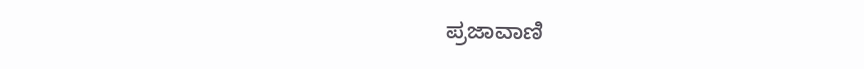ಪ್ರಜಾವಾಣಿ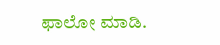ಫಾಲೋ ಮಾಡಿ.